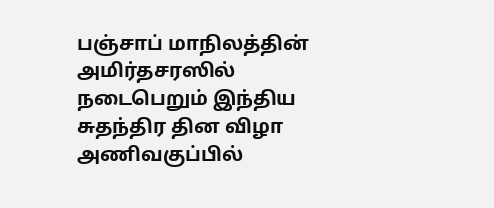பஞ்சாப் மாநிலத்தின் அமிர்தசரஸில் நடைபெறும் இந்திய சுதந்திர தின விழா அணிவகுப்பில்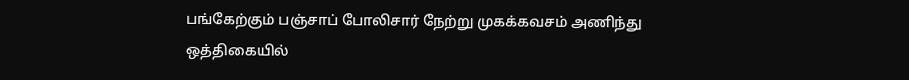பங்கேற்கும் பஞ்சாப் போலிசார் நேற்று முகக்கவசம் அணிந்து ஒத்திகையில்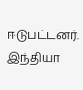ஈடுபட்டனர். இந்தியா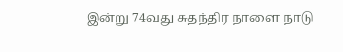இன்று 74வது சுதந்திர நாளை நாடு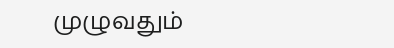முழுவதும்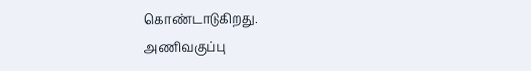கொண்டாடுகிறது.
அணிவகுப்பு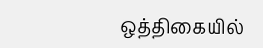ஒத்திகையில்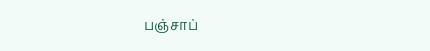பஞ்சாப்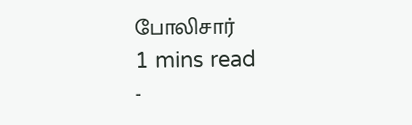போலிசார்
1 mins read
-